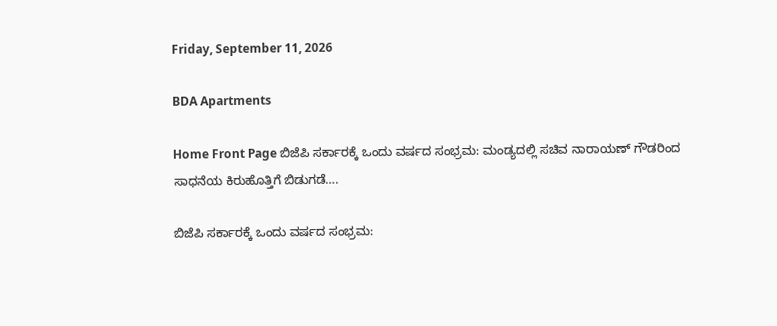Friday, September 11, 2026

BDA Apartments

Home Front Page ಬಿಜೆಪಿ ಸರ್ಕಾರಕ್ಕೆ ಒಂದು ವರ್ಷದ ಸಂಭ್ರಮ: ಮಂಡ್ಯದಲ್ಲಿ ಸಚಿವ ನಾರಾಯಣ್ ಗೌಡರಿಂದ ಸಾಧನೆಯ ಕಿರುಹೊತ್ತಿಗೆ ಬಿಡುಗಡೆ….

ಬಿಜೆಪಿ ಸರ್ಕಾರಕ್ಕೆ ಒಂದು ವರ್ಷದ ಸಂಭ್ರಮ: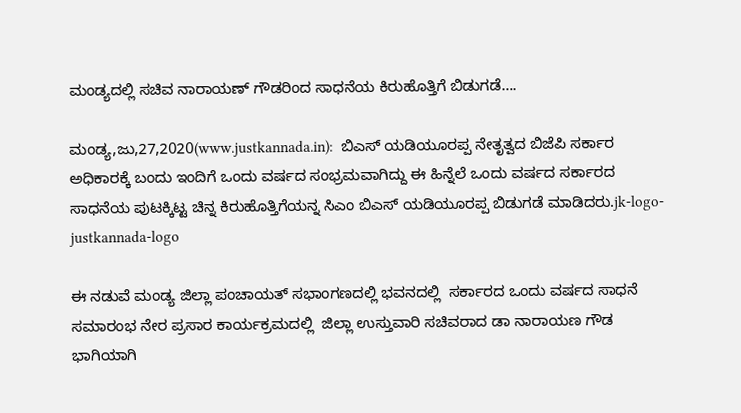ಮಂಡ್ಯದಲ್ಲಿ ಸಚಿವ ನಾರಾಯಣ್ ಗೌಡರಿಂದ ಸಾಧನೆಯ ಕಿರುಹೊತ್ತಿಗೆ ಬಿಡುಗಡೆ….

ಮಂಡ್ಯ,ಜು,27,2020(www.justkannada.in):  ಬಿಎಸ್ ಯಡಿಯೂರಪ್ಪ ನೇತೃತ್ವದ ಬಿಜೆಪಿ ಸರ್ಕಾರ ಅಧಿಕಾರಕ್ಕೆ ಬಂದು ಇಂದಿಗೆ ಒಂದು ವರ್ಷದ ಸಂಭ್ರಮವಾಗಿದ್ದು ಈ ಹಿನ್ನೆಲೆ ಒಂದು ವರ್ಷದ ಸರ್ಕಾರದ ಸಾಧನೆಯ ಪುಟಕ್ಕಿಟ್ಟ ಚಿನ್ನ ಕಿರುಹೊತ್ತಿಗೆಯನ್ನ ಸಿಎಂ ಬಿಎಸ್ ಯಡಿಯೂರಪ್ಪ ಬಿಡುಗಡೆ ಮಾಡಿದರು.jk-logo-justkannada-logo

ಈ ನಡುವೆ ಮಂಡ್ಯ ಜಿಲ್ಲಾ ಪಂಚಾಯತ್ ಸಭಾಂಗಣದಲ್ಲಿ ಭವನದಲ್ಲಿ  ಸರ್ಕಾರದ ಒಂದು ವರ್ಷದ ಸಾಧನೆ ಸಮಾರಂಭ ನೇರ ಪ್ರಸಾರ ಕಾರ್ಯಕ್ರಮದಲ್ಲಿ  ಜಿಲ್ಲಾ ಉಸ್ತುವಾರಿ ಸಚಿವರಾದ ಡಾ ನಾರಾಯಣ ಗೌಡ  ಭಾಗಿಯಾಗಿ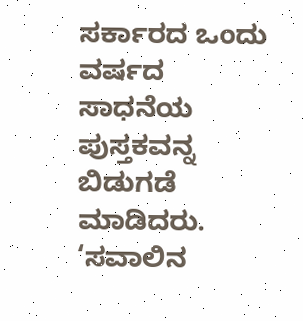ಸರ್ಕಾರದ ಒಂದು ವರ್ಷದ  ಸಾಧನೆಯ ಪುಸ್ತಕವನ್ನ ಬಿಡುಗಡೆ ಮಾಡಿದರು.  ‘ಸವಾಲಿನ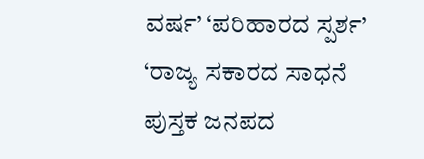ವರ್ಷ’ ‘ಪರಿಹಾರದ ಸ್ಪರ್ಶ’ ‘ರಾಜ್ಯ ಸಕಾರದ ಸಾಧನೆ ಪುಸ್ತಕ ಜನಪದ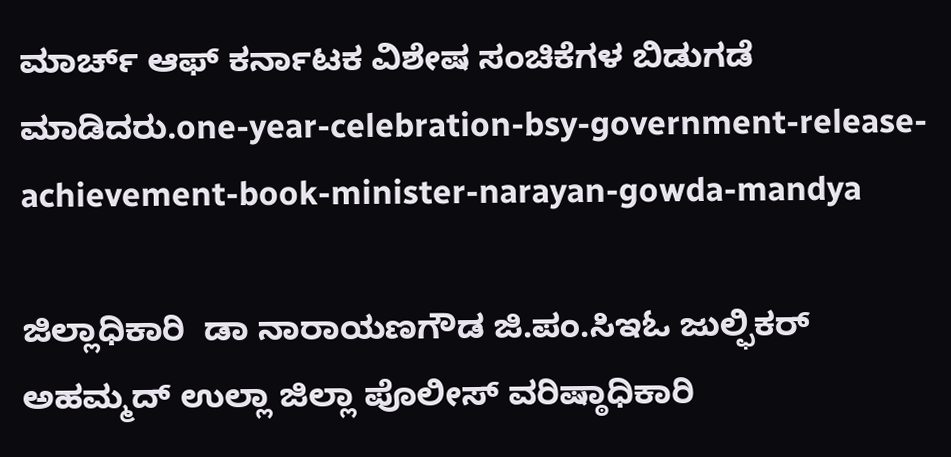ಮಾರ್ಚ್ ಆಫ್ ಕರ್ನಾಟಕ ವಿಶೇಷ ಸಂಚಿಕೆಗಳ ಬಿಡುಗಡೆ ಮಾಡಿದರು.one-year-celebration-bsy-government-release-achievement-book-minister-narayan-gowda-mandya

ಜಿಲ್ಲಾಧಿಕಾರಿ  ಡಾ ನಾರಾಯಣಗೌಡ ಜಿ.ಪಂ.ಸಿಇಓ ಜುಲ್ಫಿಕರ್ ಅಹಮ್ಮದ್ ಉಲ್ಲಾ ಜಿಲ್ಲಾ ಪೊಲೀಸ್ ವರಿಷ್ಠಾಧಿಕಾರಿ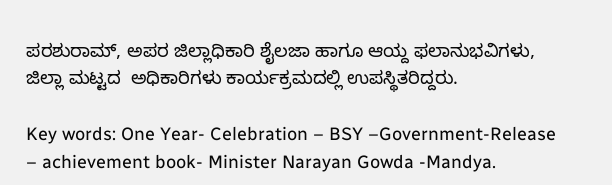ಪರಶುರಾಮ್, ಅಪರ ಜಿಲ್ಲಾಧಿಕಾರಿ ಶೈಲಜಾ ಹಾಗೂ ಆಯ್ದ ಫಲಾನುಭವಿಗಳು, ಜಿಲ್ಲಾ ಮಟ್ಟದ  ಅಧಿಕಾರಿಗಳು ಕಾರ್ಯಕ್ರಮದಲ್ಲಿ ಉಪಸ್ಥಿತರಿದ್ದರು.

Key words: One Year- Celebration – BSY –Government-Release – achievement book- Minister Narayan Gowda -Mandya.